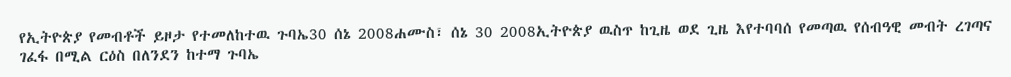የኢትዮጵያ የመብቶች ይዞታ የተመለከተዉ ጉባኤ30 ሰኔ 2008ሐሙስ፣ ሰኔ 30 2008ኢትዮጵያ ዉስጥ ከጊዜ ወደ ጊዜ እየተባባሰ የመጣዉ የሰብዓዊ መብት ረገጣና ገፈፋ በሚል ርዕስ በለንደን ከተማ ጉባኤ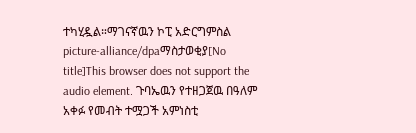ተካሂዷል።ማገናኛዉን ኮፒ አድርግምስል picture-alliance/dpaማስታወቂያ[No title]This browser does not support the audio element. ጉባኤዉን የተዘጋጀዉ በዓለም አቀፉ የመብት ተሟጋች አምነስቲ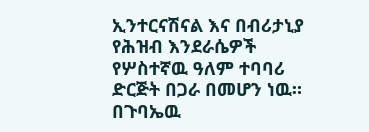ኢንተርናሽናል እና በብሪታኒያ የሕዝብ እንደራሴዎች የሦስተኛዉ ዓለም ተባባሪ ድርጅት በጋራ በመሆን ነዉ። በጉባኤዉ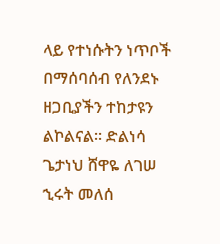ላይ የተነሱትን ነጥቦች በማሰባሰብ የለንደኑ ዘጋቢያችን ተከታዩን ልኮልናል። ድልነሳ ጌታነህ ሸዋዬ ለገሠ ኂሩት መለሰ